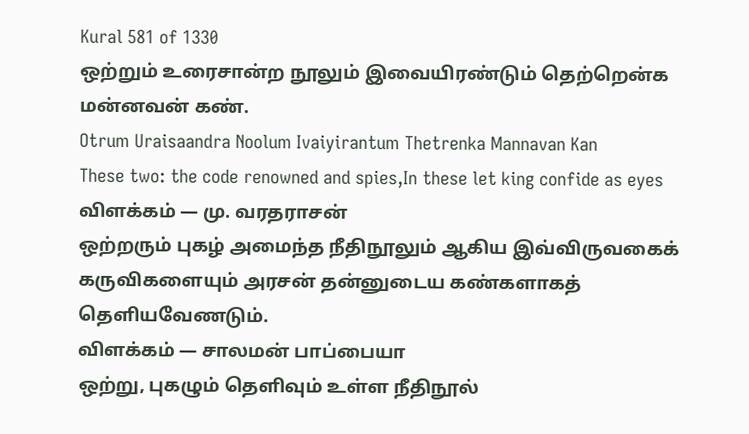Kural 581 of 1330
ஒற்றும் உரைசான்ற நூலும் இவையிரண்டும் தெற்றென்க மன்னவன் கண்.
Otrum Uraisaandra Noolum Ivaiyirantum Thetrenka Mannavan Kan
These two: the code renowned and spies,In these let king confide as eyes
விளக்கம் — மு. வரதராசன்
ஒற்றரும் புகழ் அமைந்த நீதிநூலும் ஆகிய இவ்விருவகைக் கருவிகளையும் அரசன் தன்னுடைய கண்களாகத் தெளியவேணடும்.
விளக்கம் — சாலமன் பாப்பையா
ஒற்று, புகழும் தெளிவும் உள்ள நீதிநூல்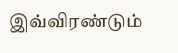இவ்விரண்டும்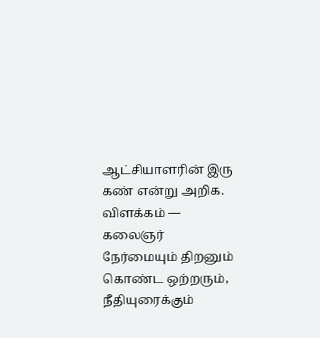ஆட்சியாளரின் இரு கண் என்று அறிக.
விளக்கம் — கலைஞர்
நேர்மையும் திறனும் கொண்ட ஒற்றரும், நீதியுரைக்கும்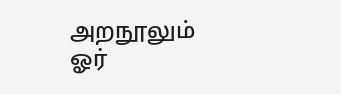அறநூலும் ஓர்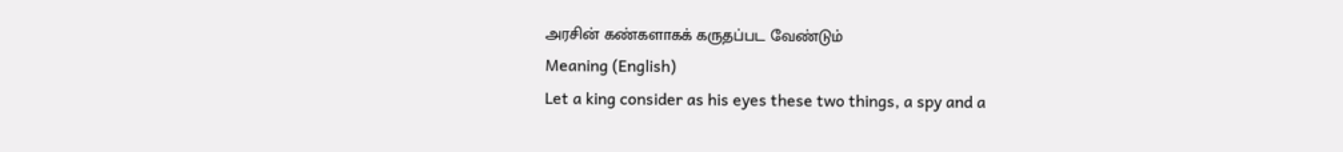அரசின் கண்களாகக் கருதப்பட வேண்டும்
Meaning (English)
Let a king consider as his eyes these two things, a spy and a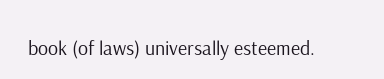book (of laws) universally esteemed.